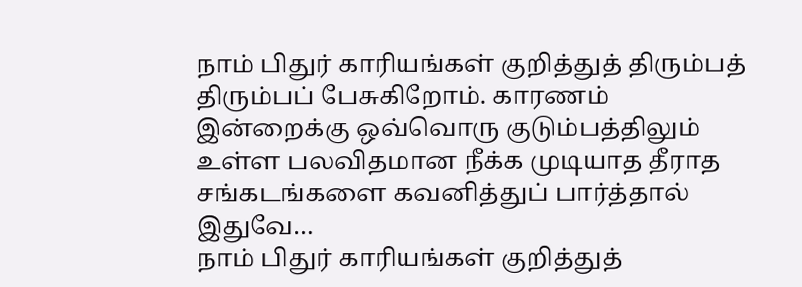நாம் பிதுர் காரியங்கள் குறித்துத் திரும்பத் திரும்பப் பேசுகிறோம். காரணம் இன்றைக்கு ஒவ்வொரு குடும்பத்திலும் உள்ள பலவிதமான நீக்க முடியாத தீராத சங்கடங்களை கவனித்துப் பார்த்தால் இதுவே…
நாம் பிதுர் காரியங்கள் குறித்துத்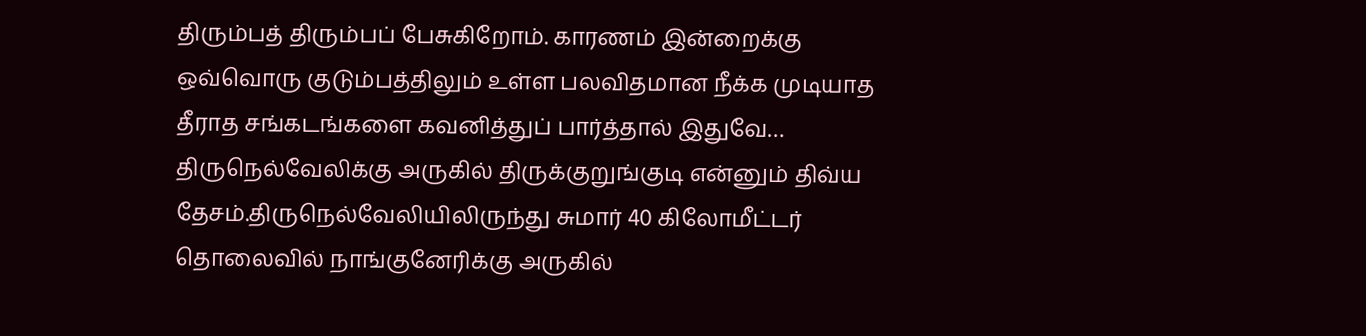திரும்பத் திரும்பப் பேசுகிறோம். காரணம் இன்றைக்கு ஒவ்வொரு குடும்பத்திலும் உள்ள பலவிதமான நீக்க முடியாத தீராத சங்கடங்களை கவனித்துப் பார்த்தால் இதுவே…
திருநெல்வேலிக்கு அருகில் திருக்குறுங்குடி என்னும் திவ்ய தேசம்.திருநெல்வேலியிலிருந்து சுமார் 40 கிலோமீட்டர் தொலைவில் நாங்குனேரிக்கு அருகில்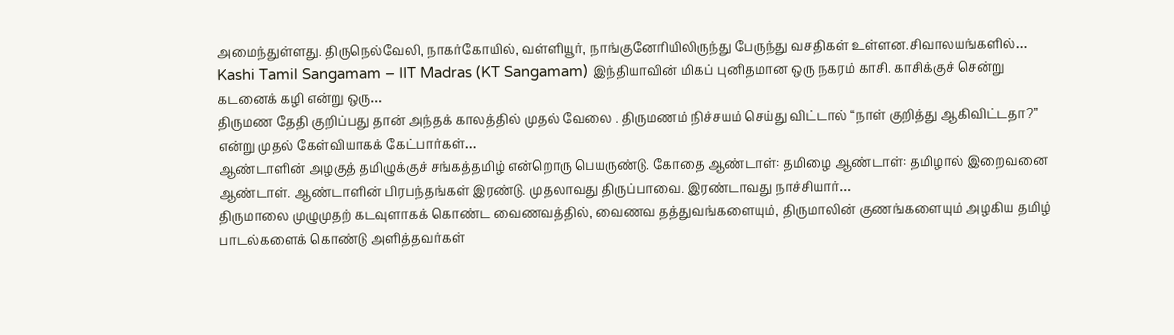அமைந்துள்ளது. திருநெல்வேலி, நாகர்கோயில், வள்ளியூர், நாங்குனேரியிலிருந்து பேருந்து வசதிகள் உள்ளன.சிவாலயங்களில்…
Kashi Tamil Sangamam – IIT Madras (KT Sangamam) இந்தியாவின் மிகப் புனிதமான ஒரு நகரம் காசி. காசிக்குச் சென்று கடனைக் கழி என்று ஒரு…
திருமண தேதி குறிப்பது தான் அந்தக் காலத்தில் முதல் வேலை . திருமணம் நிச்சயம் செய்து விட்டால் “நாள் குறித்து ஆகிவிட்டதா?” என்று முதல் கேள்வியாகக் கேட்பார்கள்…
ஆண்டாளின் அழகுத் தமிழுக்குச் சங்கத்தமிழ் என்றொரு பெயருண்டு. கோதை ஆண்டாள்: தமிழை ஆண்டாள்: தமிழால் இறைவனை ஆண்டாள். ஆண்டாளின் பிரபந்தங்கள் இரண்டு. முதலாவது திருப்பாவை. இரண்டாவது நாச்சியார்…
திருமாலை முழுமுதற் கடவுளாகக் கொண்ட வைணவத்தில், வைணவ தத்துவங்களையும், திருமாலின் குணங்களையும் அழகிய தமிழ் பாடல்களைக் கொண்டு அளித்தவர்கள்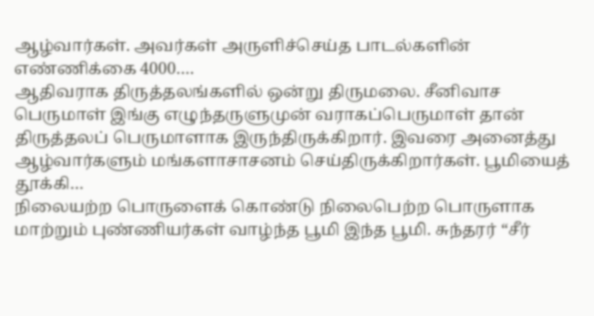ஆழ்வார்கள். அவர்கள் அருளிச்செய்த பாடல்களின் எண்ணிக்கை 4000….
ஆதிவராக திருத்தலங்களில் ஒன்று திருமலை. சீனிவாச பெருமாள் இங்கு எழுந்தருளுமுன் வராகப்பெருமாள் தான் திருத்தலப் பெருமாளாக இருந்திருக்கிறார். இவரை அனைத்து ஆழ்வார்களும் மங்களாசாசனம் செய்திருக்கிறார்கள். பூமியைத் தூக்கி…
நிலையற்ற பொருளைக் கொண்டு நிலைபெற்ற பொருளாக மாற்றும் புண்ணியர்கள் வாழ்ந்த பூமி இந்த பூமி. சுந்தரர் “சீர்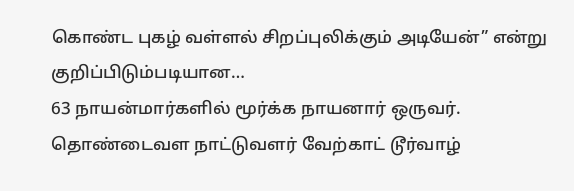கொண்ட புகழ் வள்ளல் சிறப்புலிக்கும் அடியேன்” என்று குறிப்பிடும்படியான…
63 நாயன்மார்களில் மூர்க்க நாயனார் ஒருவர். தொண்டைவள நாட்டுவளர் வேற்காட் டூர்வாழ்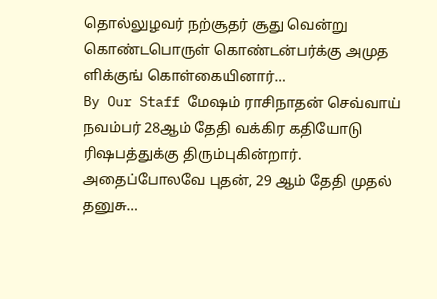தொல்லுழவர் நற்சூதர் சூது வென்று கொண்டபொருள் கொண்டன்பர்க்கு அமுத ளிக்குங் கொள்கையினார்…
By Our Staff மேஷம் ராசிநாதன் செவ்வாய் நவம்பர் 28ஆம் தேதி வக்கிர கதியோடு ரிஷபத்துக்கு திரும்புகின்றார். அதைப்போலவே புதன், 29 ஆம் தேதி முதல் தனுசு…